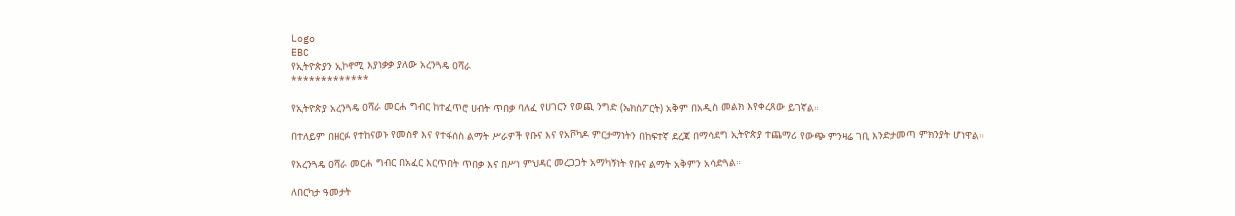Logo
EBC
የኢትዮጵያን ኢኮኖሚ እያነቃቃ ያለው አረንጓዴ ዐሻራ
*************

የኢትዮጵያ አረንጓዴ ዐሻራ መርሐ ግብር ከተፈጥሮ ሀብት ጥበቃ ባለፈ የሀገርን የወጪ ንግድ (ኤክስፖርት) አቅም በአዲስ መልክ እየቀረጸው ይገኛል።

በተለይም በዘርፉ የተከናወኑ የመስኖ እና የተፋሰስ ልማት ሥራዎች የቡና እና የአቮካዶ ምርታማነትን በከፍተኛ ደረጃ በማሳደግ ኢትዮጵያ ተጨማሪ የውጭ ምንዛሬ ገቢ እንድታመጣ ምክንያት ሆነዋል።

የአረንጓዴ ዐሻራ መርሐ ግብር በአፈር እርጥበት ጥበቃ እና በሥነ ምህዳር መረጋጋት አማካኝነት የቡና ልማት አቅምን አሳድጓል።

ለበርካታ ዓመታት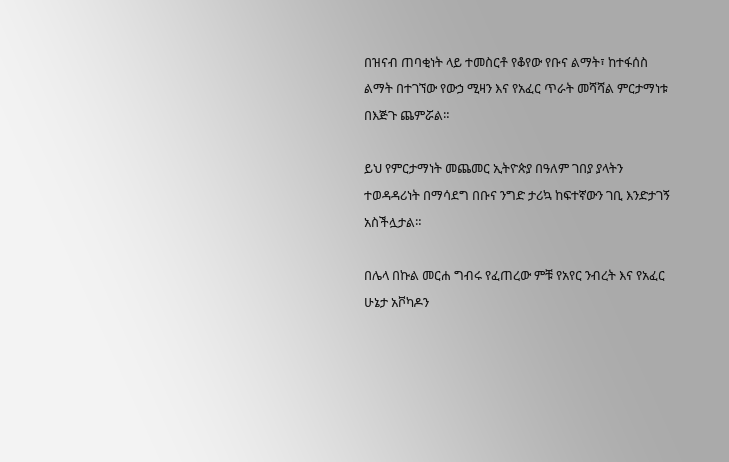በዝናብ ጠባቂነት ላይ ተመስርቶ የቆየው የቡና ልማት፣ ከተፋሰስ ልማት በተገኘው የውኃ ሚዛን እና የአፈር ጥራት መሻሻል ምርታማነቱ በእጅጉ ጨምሯል።

ይህ የምርታማነት መጨመር ኢትዮጵያ በዓለም ገበያ ያላትን ተወዳዳሪነት በማሳደግ በቡና ንግድ ታሪኳ ከፍተኛውን ገቢ እንድታገኝ አስችሏታል።

በሌላ በኩል መርሐ ግብሩ የፈጠረው ምቹ የአየር ንብረት እና የአፈር ሁኔታ አቮካዶን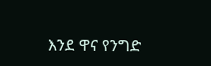እንደ ዋና የንግድ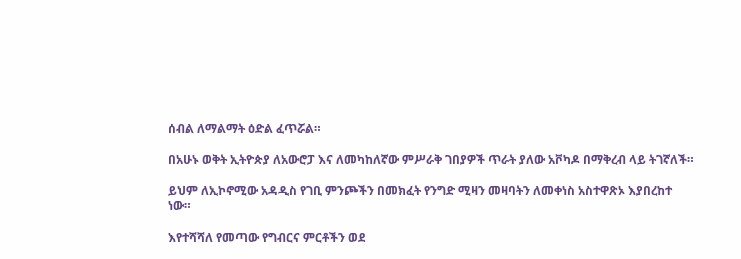ሰብል ለማልማት ዕድል ፈጥሯል።

በአሁኑ ወቅት ኢትዮጵያ ለአውሮፓ እና ለመካከለኛው ምሥራቅ ገበያዎች ጥራት ያለው አቮካዶ በማቅረብ ላይ ትገኛለች።

ይህም ለኢኮኖሚው አዳዲስ የገቢ ምንጮችን በመክፈት የንግድ ሚዛን መዛባትን ለመቀነስ አስተዋጽኦ እያበረከተ ነው።

እየተሻሻለ የመጣው የግብርና ምርቶችን ወደ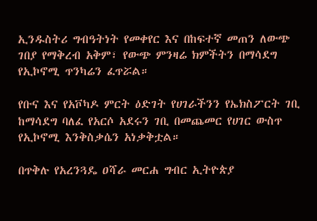ኢንዱስትሪ ግብዓትነት የመቀየር እና በከፍተኛ መጠን ለውጭ ገበያ የማቅረብ አቅም፣ የውጭ ምንዛሬ ክምችትን በማሳደግ የኢኮኖሚ ጥንካሬን ፈጥሯል።

የቡና እና የአቮካዶ ምርት ዕድገት የሀገራችንን የኤክስፖርት ገቢ ከማሳደግ ባለፈ የአርሶ አደሩን ገቢ በመጨመር የሀገር ውስጥ የኢኮኖሚ እንቅስቃሴን አነቃቅቷል።

በጥቅሉ የአረንጓዴ ዐሻራ መርሐ ግብር ኢትዮጵያ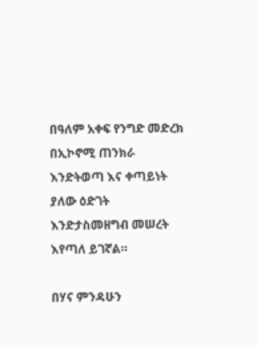በዓለም አቀፍ የንግድ መድረክ በኢኮኖሚ ጠንክራ እንድትወጣ እና ቀጣይነት ያለው ዕድገት እንድታስመዘግብ መሠረት እየጣለ ይገኛል።

በሃና ምንዳሁን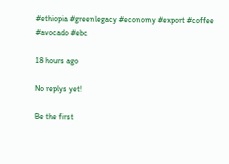#ethiopia #greenlegacy #economy #export #coffee #avocado #ebc

18 hours ago

No replys yet!

Be the first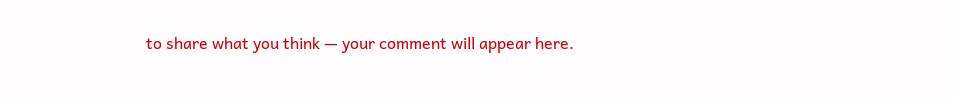to share what you think — your comment will appear here.